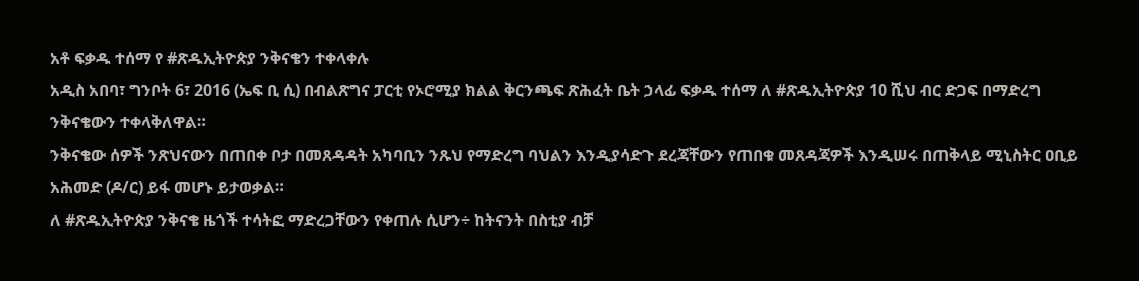አቶ ፍቃዱ ተሰማ የ #ጽዱኢትዮጵያ ንቅናቄን ተቀላቀሉ
አዲስ አበባ፣ ግንቦት 6፣ 2016 (ኤፍ ቢ ሲ) በብልጽግና ፓርቲ የኦሮሚያ ክልል ቅርንጫፍ ጽሕፈት ቤት ኃላፊ ፍቃዱ ተሰማ ለ #ጽዱኢትዮጵያ 10 ሺህ ብር ድጋፍ በማድረግ ንቅናቄውን ተቀላቅለዋል።
ንቅናቄው ሰዎች ንጽህናውን በጠበቀ ቦታ በመጸዳዳት አካባቢን ንጹህ የማድረግ ባህልን እንዲያሳድጉ ደረጃቸውን የጠበቁ መጸዳጃዎች እንዲሠሩ በጠቅላይ ሚኒስትር ዐቢይ አሕመድ (ዶ/ር) ይፋ መሆኑ ይታወቃል።
ለ #ጽዱኢትዮጵያ ንቅናቄ ዜጎች ተሳትፎ ማድረጋቸውን የቀጠሉ ሲሆን÷ ከትናንት በስቲያ ብቻ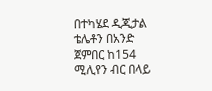በተካሄደ ዲጂታል ቴሌቶን በአንድ ጀምበር ከ154 ሚሊየን ብር በላይ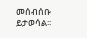መሰብሰቡ ይታወሳል፡፡